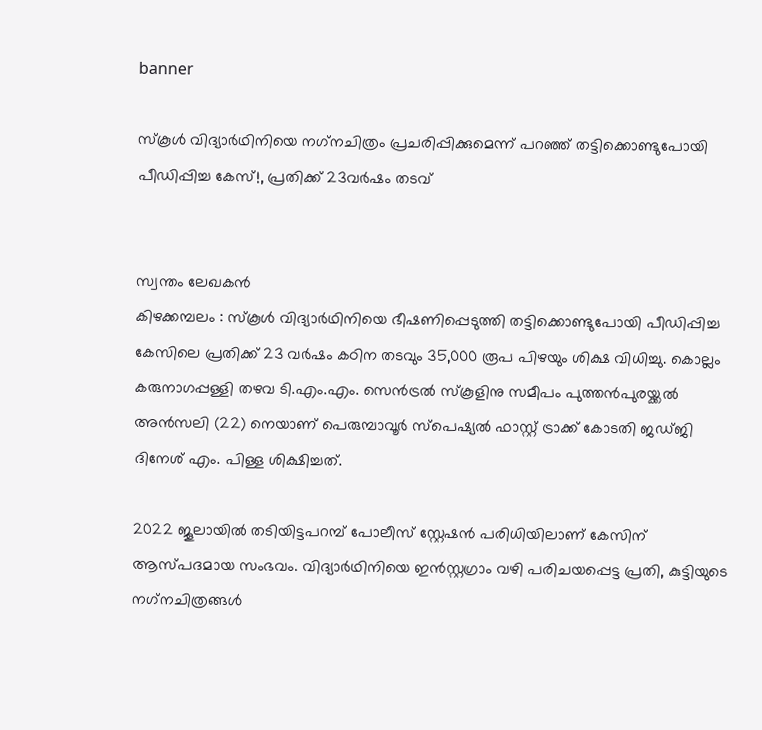banner

സ്‌കൂള്‍ വിദ്യാര്‍ഥിനിയെ നഗ്‌നചിത്രം പ്രചരിപ്പിക്കുമെന്ന് പറഞ്ഞ്‌ തട്ടിക്കൊണ്ടുപോയി പീഡിപ്പിച്ച കേസ്!, പ്രതിക്ക് 23വർഷം തടവ്


സ്വന്തം ലേഖകൻ
കിഴക്കമ്പലം : സ്‌കൂള്‍ വിദ്യാര്‍ഥിനിയെ ഭീഷണിപ്പെടുത്തി തട്ടിക്കൊണ്ടുപോയി പീഡിപ്പിച്ച കേസിലെ പ്രതിക്ക് 23 വര്‍ഷം കഠിന തടവും 35,000 രൂപ പിഴയും ശിക്ഷ വിധിച്ചു. കൊല്ലം കരുനാഗപ്പള്ളി തഴവ ടി.എം.എം. സെന്‍ട്രല്‍ സ്‌കൂളിനു സമീപം പുത്തന്‍പുരയ്ക്കല്‍ അന്‍സലി (22) നെയാണ് പെരുമ്പാവൂര്‍ സ്‌പെഷ്യല്‍ ഫാസ്റ്റ് ട്രാക്ക് കോടതി ജഡ്ജി ദിനേശ് എം. പിള്ള ശിക്ഷിച്ചത്.

2022 ജൂലായില്‍ തടിയിട്ടപറമ്പ് പോലീസ് സ്റ്റേഷന്‍ പരിധിയിലാണ് കേസിന് ആസ്പദമായ സംഭവം. വിദ്യാര്‍ഥിനിയെ ഇന്‍സ്റ്റഗ്രാം വഴി പരിചയപ്പെട്ട പ്രതി, കുട്ടിയുടെ നഗ്‌നചിത്രങ്ങള്‍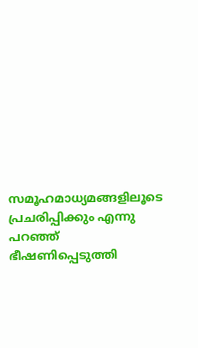സമൂഹമാധ്യമങ്ങളിലൂടെ പ്രചരിപ്പിക്കും എന്നു പറഞ്ഞ് ഭീഷണിപ്പെടുത്തി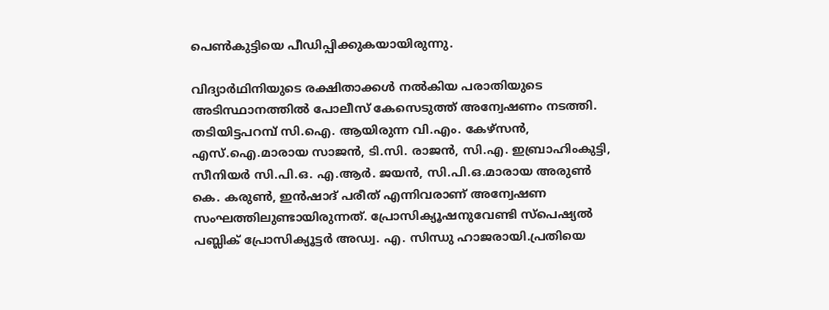പെണ്‍കുട്ടിയെ പീഡിപ്പിക്കുകയായിരുന്നു.

വിദ്യാര്‍ഥിനിയുടെ രക്ഷിതാക്കള്‍ നല്‍കിയ പരാതിയുടെ അടിസ്ഥാനത്തില്‍ പോലീസ് കേസെടുത്ത് അന്വേഷണം നടത്തി. തടിയിട്ടപറമ്പ് സി.ഐ. ആയിരുന്ന വി.എം. കേഴ്‌സന്‍, എസ്.ഐ.മാരായ സാജന്‍, ടി.സി. രാജന്‍, സി.എ. ഇബ്രാഹിംകുട്ടി, സീനിയര്‍ സി.പി.ഒ. എ.ആര്‍. ജയന്‍, സി.പി.ഒ.മാരായ അരുണ്‍ കെ. കരുണ്‍, ഇന്‍ഷാദ് പരീത് എന്നിവരാണ് അന്വേഷണ സംഘത്തിലുണ്ടായിരുന്നത്. പ്രോസിക്യൂഷനുവേണ്ടി സ്‌പെഷ്യല്‍ പബ്ലിക് പ്രോസിക്യൂട്ടര്‍ അഡ്വ. എ. സിന്ധു ഹാജരായി.പ്രതിയെ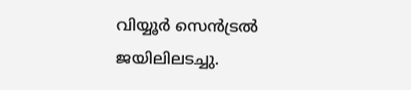വിയ്യൂര്‍ സെന്‍ട്രല്‍ ജയിലിലടച്ചു.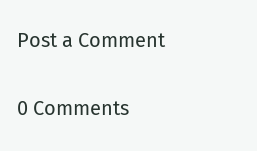Post a Comment

0 Comments